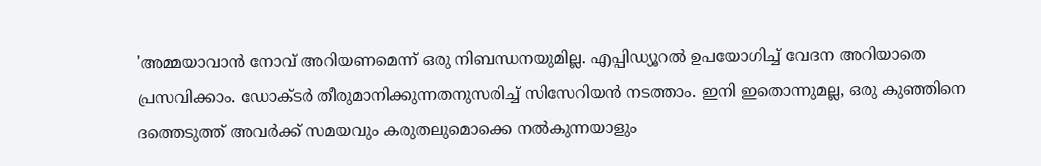'അമ്മയാവാൻ നോവ് അറിയണമെന്ന് ഒരു നിബന്ധനയുമില്ല. എപ്പിഡ്യൂറൽ ഉപയോഗിച്ച് വേദന അറിയാതെ പ്രസവിക്കാം. ഡോക്ടർ തീരുമാനിക്കുന്നതനുസരിച്ച് സിസേറിയൻ നടത്താം. ഇനി ഇതൊന്നുമല്ല, ഒരു കുഞ്ഞിനെ ദത്തെടുത്ത് അവർക്ക് സമയവും കരുതലുമൊക്കെ നൽകുന്നയാളും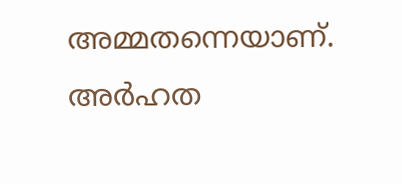അമ്മതന്നെയാണ്. അർഹത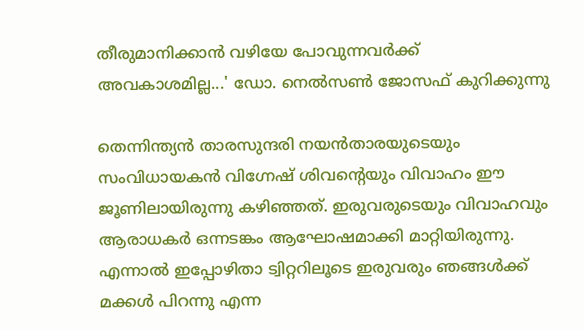തീരുമാനിക്കാൻ വഴിയേ പോവുന്നവർക്ക് അവകാശമില്ല...' ഡോ. നെൽസൺ ജോസഫ് കുറിക്കുന്നു

തെന്നിന്ത്യൻ താരസുന്ദരി നയൻതാരയുടെയും സംവിധായകൻ വിഗ്നേഷ് ശിവന്റെയും വിവാഹം ഈ ജൂണിലായിരുന്നു കഴിഞ്ഞത്. ഇരുവരുടെയും വിവാഹവും ആരാധകർ ഒന്നടങ്കം ആഘോഷമാക്കി മാറ്റിയിരുന്നു. എന്നാൽ ഇപ്പോഴിതാ ട്വിറ്ററിലൂടെ ഇരുവരും ഞങ്ങൾക്ക് മക്കൾ പിറന്നു എന്ന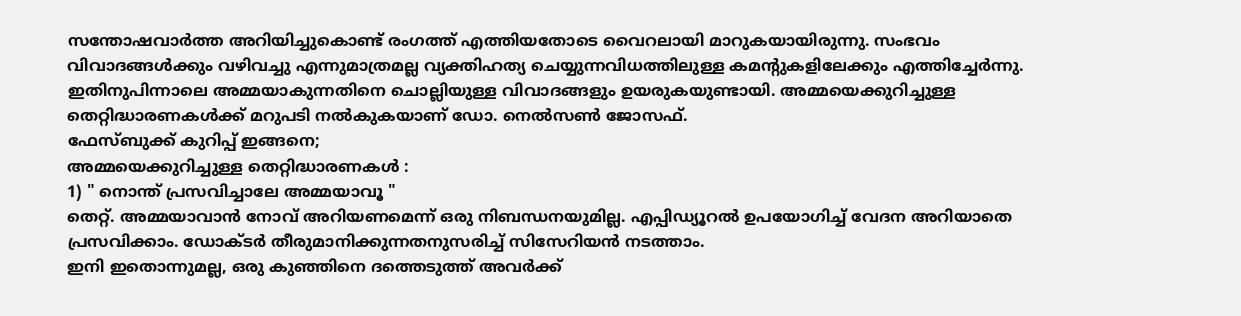സന്തോഷവാർത്ത അറിയിച്ചുകൊണ്ട് രംഗത്ത് എത്തിയതോടെ വൈറലായി മാറുകയായിരുന്നു. സംഭവം വിവാദങ്ങൾക്കും വഴിവച്ചു എന്നുമാത്രമല്ല വ്യക്തിഹത്യ ചെയ്യുന്നവിധത്തിലുള്ള കമന്റുകളിലേക്കും എത്തിച്ചേർന്നു. ഇതിനുപിന്നാലെ അമ്മയാകുന്നതിനെ ചൊല്ലിയുള്ള വിവാദങ്ങളും ഉയരുകയുണ്ടായി. അമ്മയെക്കുറിച്ചുള്ള തെറ്റിദ്ധാരണകൾക്ക് മറുപടി നൽകുകയാണ് ഡോ. നെൽസൺ ജോസഫ്.
ഫേസ്ബുക്ക് കുറിപ്പ് ഇങ്ങനെ;
അമ്മയെക്കുറിച്ചുള്ള തെറ്റിദ്ധാരണകൾ :
1) " നൊന്ത് പ്രസവിച്ചാലേ അമ്മയാവൂ "
തെറ്റ്. അമ്മയാവാൻ നോവ് അറിയണമെന്ന് ഒരു നിബന്ധനയുമില്ല. എപ്പിഡ്യൂറൽ ഉപയോഗിച്ച് വേദന അറിയാതെ പ്രസവിക്കാം. ഡോക്ടർ തീരുമാനിക്കുന്നതനുസരിച്ച് സിസേറിയൻ നടത്താം.
ഇനി ഇതൊന്നുമല്ല, ഒരു കുഞ്ഞിനെ ദത്തെടുത്ത് അവർക്ക്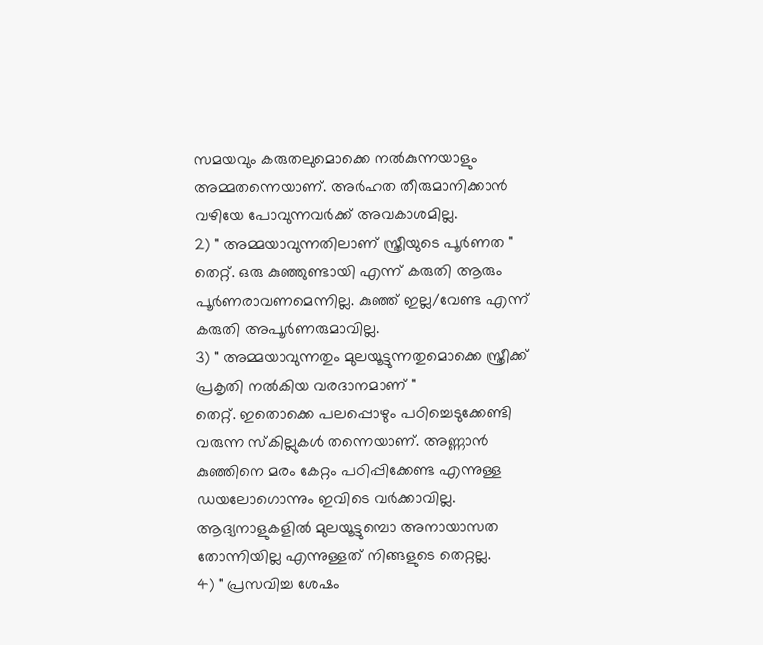സമയവും കരുതലുമൊക്കെ നൽകുന്നയാളും അമ്മതന്നെയാണ്. അർഹത തീരുമാനിക്കാൻ വഴിയേ പോവുന്നവർക്ക് അവകാശമില്ല.
2) " അമ്മയാവുന്നതിലാണ് സ്ത്രീയുടെ പൂർണത "
തെറ്റ്. ഒരു കുഞ്ഞുണ്ടായി എന്ന് കരുതി ആരും പൂർണരാവണമെന്നില്ല. കുഞ്ഞ് ഇല്ല/വേണ്ട എന്ന് കരുതി അപൂർണരുമാവില്ല.
3) " അമ്മയാവുന്നതും മുലയൂട്ടുന്നതുമൊക്കെ സ്ത്രീക്ക് പ്രകൃതി നൽകിയ വരദാനമാണ് "
തെറ്റ്. ഇതൊക്കെ പലപ്പൊഴും പഠിച്ചെടുക്കേണ്ടി വരുന്ന സ്കില്ലുകൾ തന്നെയാണ്. അണ്ണാൻ കുഞ്ഞിനെ മരം കേറ്റം പഠിപ്പിക്കേണ്ട എന്നുള്ള ഡയലോഗൊന്നും ഇവിടെ വർക്കാവില്ല.
ആദ്യനാളുകളിൽ മുലയൂട്ടുമ്പൊ അനായാസത തോന്നിയില്ല എന്നുള്ളത് നിങ്ങളുടെ തെറ്റല്ല.
4) " പ്രസവിച്ച ശേഷം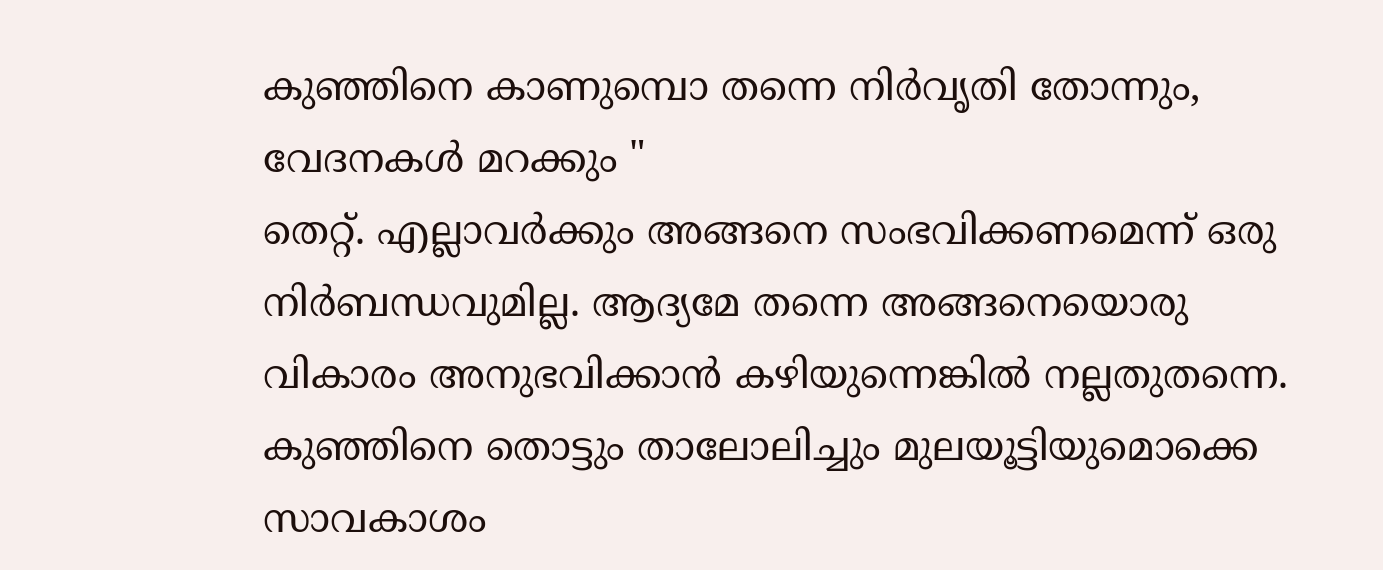കുഞ്ഞിനെ കാണുമ്പൊ തന്നെ നിർവൃതി തോന്നും, വേദനകൾ മറക്കും "
തെറ്റ്. എല്ലാവർക്കും അങ്ങനെ സംഭവിക്കണമെന്ന് ഒരു നിർബന്ധവുമില്ല. ആദ്യമേ തന്നെ അങ്ങനെയൊരു വികാരം അനുഭവിക്കാൻ കഴിയുന്നെങ്കിൽ നല്ലതുതന്നെ.
കുഞ്ഞിനെ തൊട്ടും താലോലിച്ചും മുലയൂട്ടിയുമൊക്കെ സാവകാശം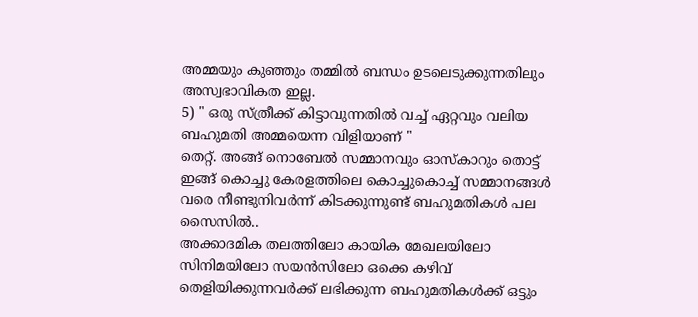അമ്മയും കുഞ്ഞും തമ്മിൽ ബന്ധം ഉടലെടുക്കുന്നതിലും അസ്വഭാവികത ഇല്ല.
5) " ഒരു സ്ത്രീക്ക് കിട്ടാവുന്നതിൽ വച്ച് ഏറ്റവും വലിയ ബഹുമതി അമ്മയെന്ന വിളിയാണ് "
തെറ്റ്. അങ്ങ് നൊബേൽ സമ്മാനവും ഓസ്കാറും തൊട്ട് ഇങ്ങ് കൊച്ചു കേരളത്തിലെ കൊച്ചുകൊച്ച് സമ്മാനങ്ങൾ വരെ നീണ്ടുനിവർന്ന് കിടക്കുന്നുണ്ട് ബഹുമതികൾ പല സൈസിൽ..
അക്കാദമിക തലത്തിലോ കായിക മേഖലയിലോ സിനിമയിലോ സയൻസിലോ ഒക്കെ കഴിവ് തെളിയിക്കുന്നവർക്ക് ലഭിക്കുന്ന ബഹുമതികൾക്ക് ഒട്ടും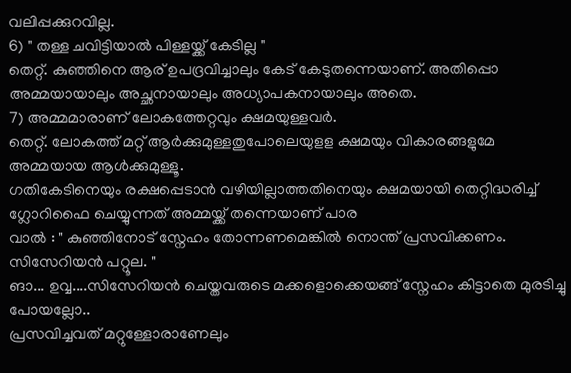വലിപ്പക്കുറവില്ല.
6) " തള്ള ചവിട്ടിയാൽ പിള്ളയ്ക്ക് കേടില്ല "
തെറ്റ്. കുഞ്ഞിനെ ആര് ഉപദ്രവിച്ചാലും കേട് കേടുതന്നെയാണ്. അതിപ്പൊ അമ്മയായാലും അച്ഛനായാലും അധ്യാപകനായാലും അതെ.
7) അമ്മമാരാണ് ലോകത്തേറ്റവും ക്ഷമയുള്ളവർ.
തെറ്റ്. ലോകത്ത് മറ്റ് ആർക്കുമുള്ളതുപോലെയുളള ക്ഷമയും വികാരങ്ങളുമേ അമ്മയായ ആൾക്കുമുള്ളൂ.
ഗതികേടിനെയും രക്ഷപ്പെടാൻ വഴിയില്ലാത്തതിനെയും ക്ഷമയായി തെറ്റിദ്ധരിച്ച് ഗ്ലോറിഫൈ ചെയ്യുന്നത് അമ്മയ്ക്ക് തന്നെയാണ് പാര
വാൽ : " കുഞ്ഞിനോട് സ്നേഹം തോന്നണമെങ്കിൽ നൊന്ത് പ്രസവിക്കണം. സിസേറിയൻ പറ്റൂല. "
ങാ... ഉവ്വ....സിസേറിയൻ ചെയ്തവരുടെ മക്കളൊക്കെയങ്ങ് സ്നേഹം കിട്ടാതെ മുരടിച്ചു പോയല്ലോ..
പ്രസവിച്ചവത് മറ്റുള്ളോരാണേലും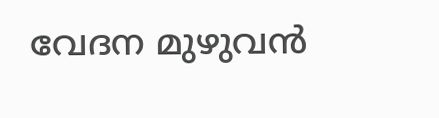വേദന മുഴുവൻ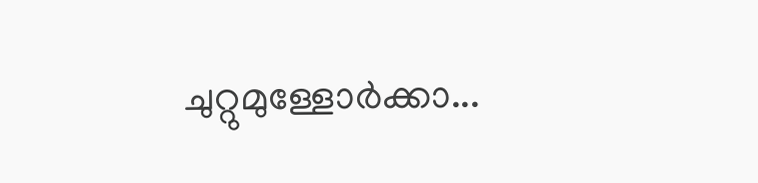ചുറ്റുമുള്ളോർക്കാ...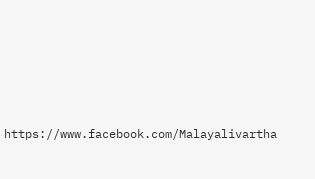https://www.facebook.com/Malayalivartha